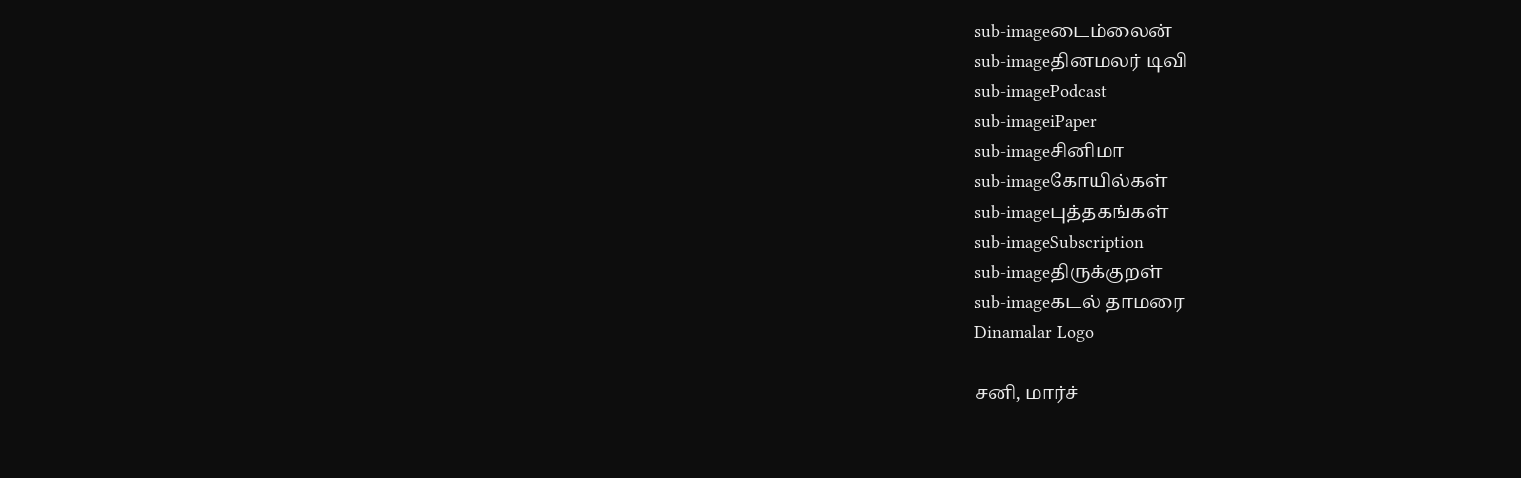sub-imageடைம்லைன்
sub-imageதினமலர் டிவி
sub-imagePodcast
sub-imageiPaper
sub-imageசினிமா
sub-imageகோயில்கள்
sub-imageபுத்தகங்கள்
sub-imageSubscription
sub-imageதிருக்குறள்
sub-imageகடல் தாமரை
Dinamalar Logo

சனி, மார்ச்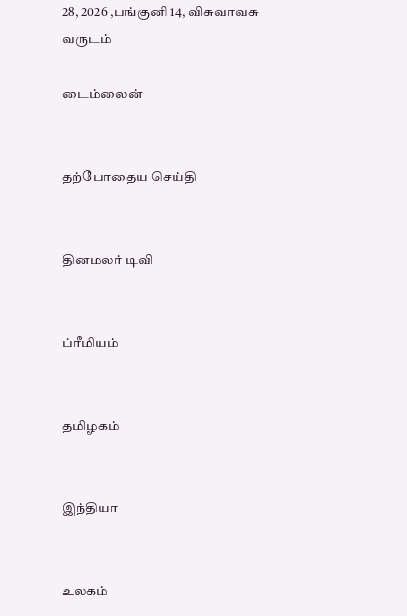28, 2026 ,பங்குனி 14, விசுவாவசு வருடம்

டைம்லைன்


தற்போதைய செய்தி


தினமலர் டிவி


ப்ரீமியம்


தமிழகம்


இந்தியா


உலகம்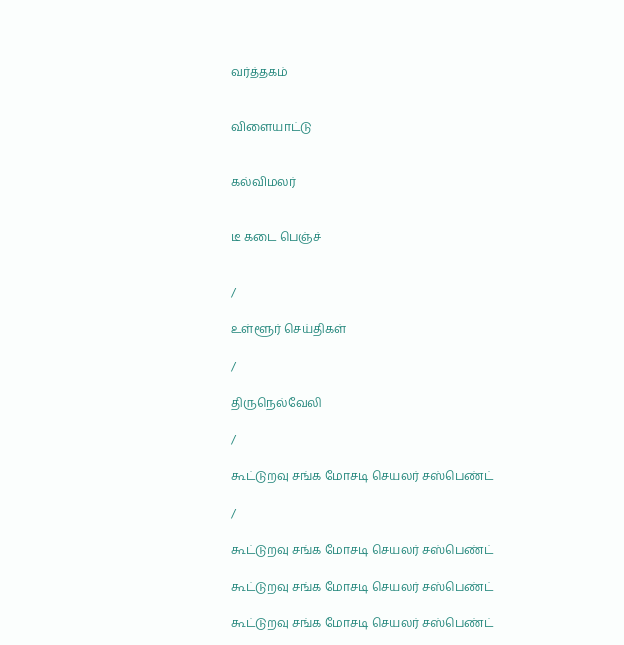வர்த்தகம்


விளையாட்டு


கல்விமலர்


டீ கடை பெஞ்ச்


/

உள்ளூர் செய்திகள்

/

திருநெல்வேலி

/

கூட்டுறவு சங்க மோசடி செயலர் சஸ்பெண்ட்

/

கூட்டுறவு சங்க மோசடி செயலர் சஸ்பெண்ட்

கூட்டுறவு சங்க மோசடி செயலர் சஸ்பெண்ட்

கூட்டுறவு சங்க மோசடி செயலர் சஸ்பெண்ட்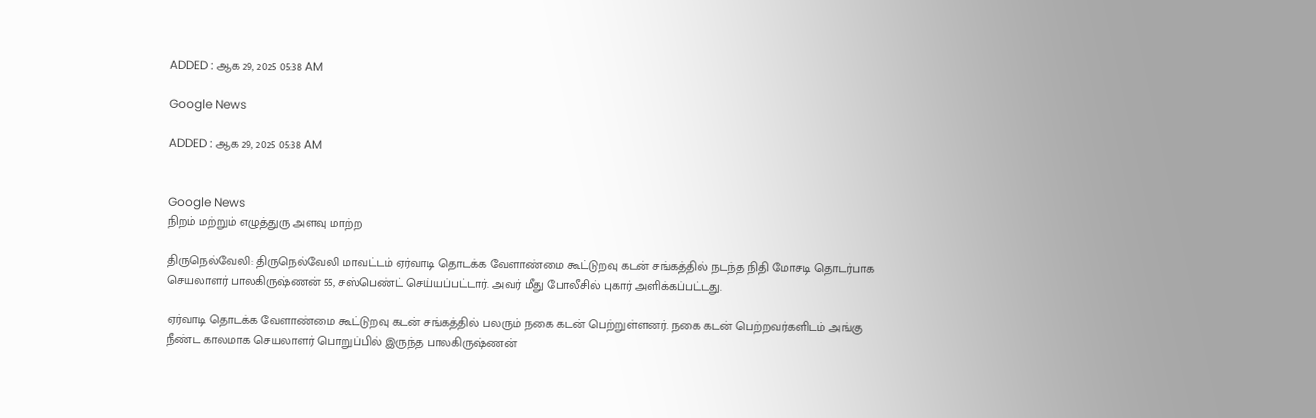ADDED : ஆக 29, 2025 05:38 AM

Google News

ADDED : ஆக 29, 2025 05:38 AM


Google News
நிறம் மற்றும் எழுத்துரு அளவு மாற்ற

திருநெல்வேலி: திருநெல்வேலி மாவட்டம் ஏர்வாடி தொடக்க வேளாண்மை கூட்டுறவு கடன் சங்கத்தில் நடந்த நிதி மோசடி தொடர்பாக செயலாளர் பாலகிருஷ்ணன் 55, சஸ்பெண்ட் செய்யப்பட்டார். அவர் மீது போலீசில் புகார் அளிக்கப்பட்டது.

ஏர்வாடி தொடக்க வேளாண்மை கூட்டுறவு கடன் சங்கத்தில் பலரும் நகை கடன் பெற்றுள்ளனர். நகை கடன் பெற்றவர்களிடம் அங்கு நீண்ட காலமாக செயலாளர் பொறுப்பில் இருந்த பாலகிருஷ்ணன்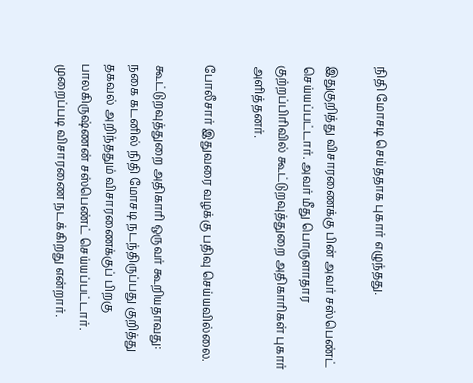நிதி மோசடி செய்ததாக புகார் எழுந்தது.

இதுகுறித்து விசாரணைக்கு பின் அவர் சஸ்பெண்ட் செய்யப்பட்டார். அவர் மீது பொருளாதார குற்றப்பிரிவில் கூட்டுறவுத்துறை அதிகாரிகள் புகார் அளித்தனர்.

போலீசார் இதுவரை வழக்கு பதிவு செய்யவில்லை.

கூட்டுறவுத்துறை அதிகாரி ஒருவர் கூறியதாவது: நகை கடனில் நிதி மோசடி நடந்திருப்பது குறித்து தகவல் அறிந்ததும் விசாரணைக்குப் பிறகு பாலகிருஷ்ணன் சஸ்பெண்ட் செய்யப்பட்டார். முறைப்படி விசாரணை நடக்கிறது என்றார்.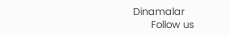Dinamalar
      Follow us